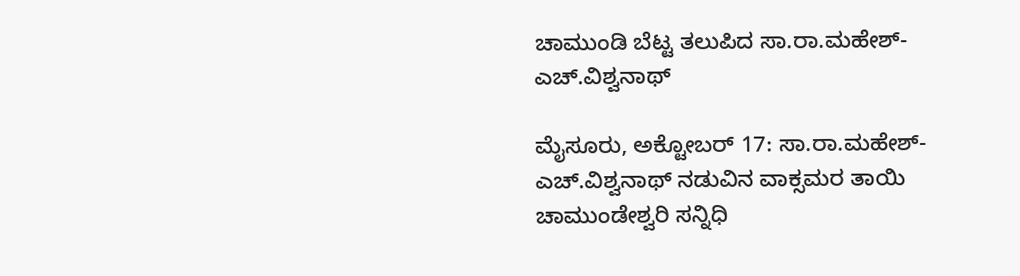ಚಾಮುಂಡಿ ಬೆಟ್ಟ ತಲುಪಿದ ಸಾ.ರಾ.ಮಹೇಶ್-ಎಚ್.ವಿಶ್ವನಾಥ್

ಮೈಸೂರು, ಅಕ್ಟೋಬರ್ 17: ಸಾ.ರಾ.ಮಹೇಶ್-ಎಚ್.ವಿಶ್ವನಾಥ್ ನಡುವಿನ ವಾಕ್ಸಮರ ತಾಯಿ ಚಾಮುಂಡೇಶ್ವರಿ ಸನ್ನಿಧಿ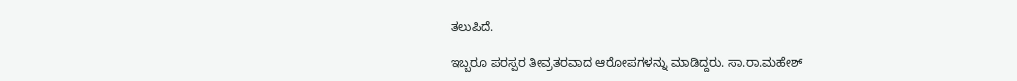ತಲುಪಿದೆ.

ಇಬ್ಬರೂ ಪರಸ್ಪರ ತೀವ್ರತರವಾದ ಆರೋಪಗಳನ್ನು ಮಾಡಿದ್ದರು. ಸಾ.ರಾ.ಮಹೇಶ್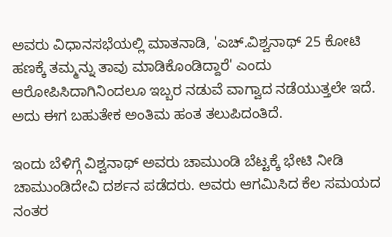ಅವರು ವಿಧಾನಸಭೆಯಲ್ಲಿ ಮಾತನಾಡಿ, 'ಎಚ್.ವಿಶ್ವನಾಥ್ 25 ಕೋಟಿ ಹಣಕ್ಕೆ ತಮ್ಮನ್ನು ತಾವು ಮಾಡಿಕೊಂಡಿದ್ದಾರೆ' ಎಂದು ಆರೋಪಿಸಿದಾಗಿನಿಂದಲೂ ಇಬ್ಬರ ನಡುವೆ ವಾಗ್ವಾದ ನಡೆಯುತ್ತಲೇ ಇದೆ. ಅದು ಈಗ ಬಹುತೇಕ ಅಂತಿಮ ಹಂತ ತಲುಪಿದಂತಿದೆ.

ಇಂದು ಬೆಳಿಗ್ಗೆ ವಿಶ್ವನಾಥ್ ಅವರು ಚಾಮುಂಡಿ ಬೆಟ್ಟಕ್ಕೆ ಭೇಟಿ ನೀಡಿ ಚಾಮುಂಡಿದೇವಿ ದರ್ಶನ ಪಡೆದರು. ಅವರು ಆಗಮಿಸಿದ ಕೆಲ ಸಮಯದ ನಂತರ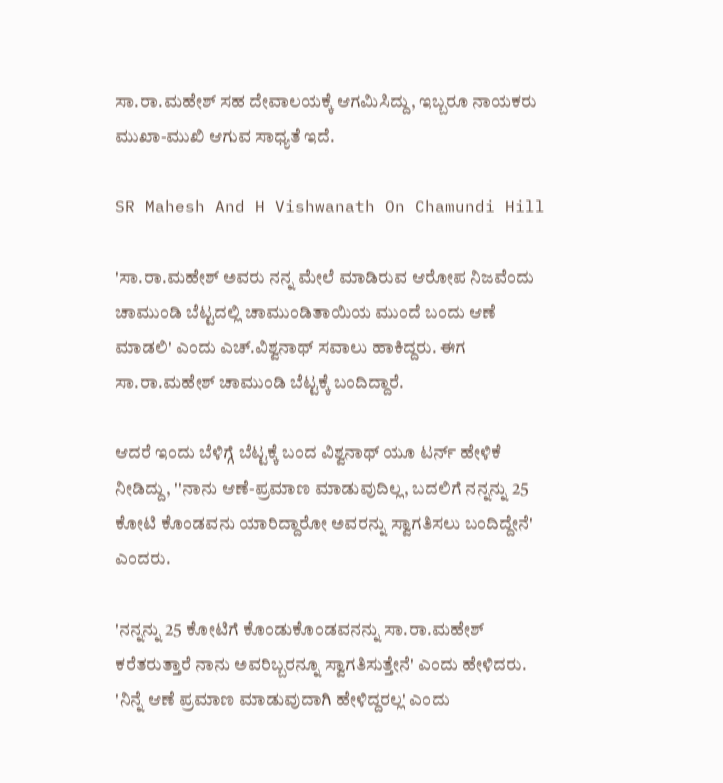ಸಾ.ರಾ.ಮಹೇಶ್ ಸಹ ದೇವಾಲಯಕ್ಕೆ ಆಗಮಿಸಿದ್ದು, ಇಬ್ಬರೂ ನಾಯಕರು ಮುಖಾ-ಮುಖಿ ಆಗುವ ಸಾಧ್ಯತೆ ಇದೆ.

SR Mahesh And H Vishwanath On Chamundi Hill

'ಸಾ.ರಾ.ಮಹೇಶ್ ಅವರು ನನ್ನ ಮೇಲೆ ಮಾಡಿರುವ ಆರೋಪ ನಿಜವೆಂದು ಚಾಮುಂಡಿ ಬೆಟ್ಟದಲ್ಲಿ ಚಾಮುಂಡಿತಾಯಿಯ ಮುಂದೆ ಬಂದು ಆಣೆ ಮಾಡಲಿ' ಎಂದು ಎಚ್.ವಿಶ್ವನಾಥ್ ಸವಾಲು ಹಾಕಿದ್ದರು. ಈಗ ಸಾ.ರಾ.ಮಹೇಶ್ ಚಾಮುಂಡಿ ಬೆಟ್ಟಕ್ಕೆ ಬಂದಿದ್ದಾರೆ.

ಆದರೆ ಇಂದು ಬೆಳಿಗ್ಗೆ ಬೆಟ್ಟಕ್ಕೆ ಬಂದ ವಿಶ್ವನಾಥ್ ಯೂ ಟರ್ನ್ ಹೇಳಿಕೆ ನೀಡಿದ್ದು, ''ನಾನು ಆಣೆ-ಪ್ರಮಾಣ ಮಾಡುವುದಿಲ್ಲ, ಬದಲಿಗೆ ನನ್ನನ್ನು 25 ಕೋಟಿ ಕೊಂಡವನು ಯಾರಿದ್ದಾರೋ ಅವರನ್ನು ಸ್ವಾಗತಿಸಲು ಬಂದಿದ್ದೇನೆ' ಎಂದರು.

'ನನ್ನನ್ನು 25 ಕೋಟಿಗೆ ಕೊಂಡುಕೊಂಡವನನ್ನು ಸಾ.ರಾ.ಮಹೇಶ್ ಕರೆತರುತ್ತಾರೆ ನಾನು ಅವರಿಬ್ಬರನ್ನೂ ಸ್ವಾಗತಿಸುತ್ತೇನೆ' ಎಂದು ಹೇಳಿದರು. 'ನಿನ್ನೆ ಆಣೆ ಪ್ರಮಾಣ ಮಾಡುವುದಾಗಿ ಹೇಳಿದ್ದರಲ್ಲ' ಎಂದು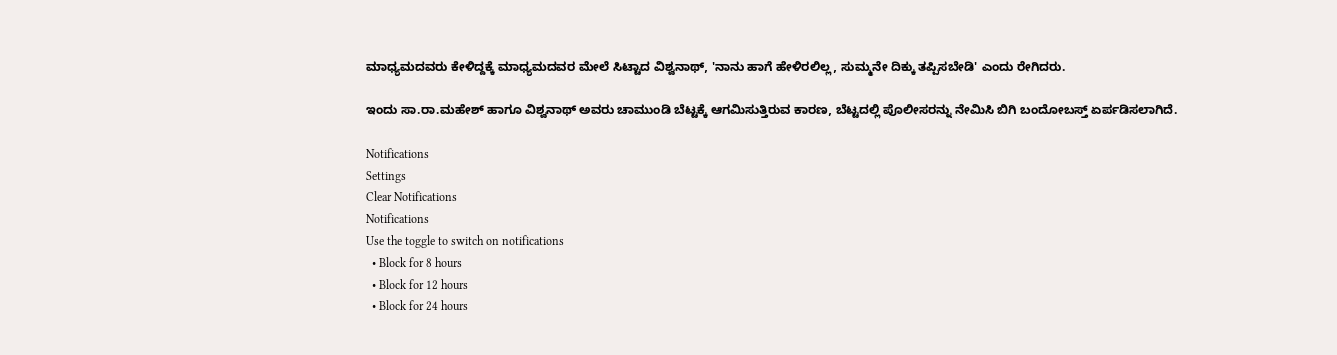ಮಾಧ್ಯಮದವರು ಕೇಳಿದ್ದಕ್ಕೆ ಮಾಧ್ಯಮದವರ ಮೇಲೆ ಸಿಟ್ಟಾದ ವಿಶ್ವನಾಥ್, 'ನಾನು ಹಾಗೆ ಹೇಳಿರಲಿಲ್ಲ, ಸುಮ್ಮನೇ ದಿಕ್ಕು ತಪ್ಪಿಸಬೇಡಿ' ಎಂದು ರೇಗಿದರು.

ಇಂದು ಸಾ.ರಾ.ಮಹೇಶ್ ಹಾಗೂ ವಿಶ್ವನಾಥ್ ಅವರು ಚಾಮುಂಡಿ ಬೆಟ್ಟಕ್ಕೆ ಆಗಮಿಸುತ್ತಿರುವ ಕಾರಣ, ಬೆಟ್ಟದಲ್ಲಿ ಪೊಲೀಸರನ್ನು ನೇಮಿಸಿ ಬಿಗಿ ಬಂದೋಬಸ್ತ್ ಏರ್ಪಡಿಸಲಾಗಿದೆ.

Notifications
Settings
Clear Notifications
Notifications
Use the toggle to switch on notifications
  • Block for 8 hours
  • Block for 12 hours
  • Block for 24 hours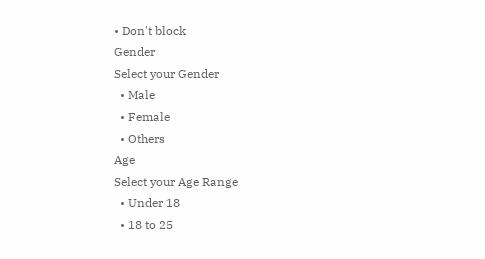• Don't block
Gender
Select your Gender
  • Male
  • Female
  • Others
Age
Select your Age Range
  • Under 18
  • 18 to 25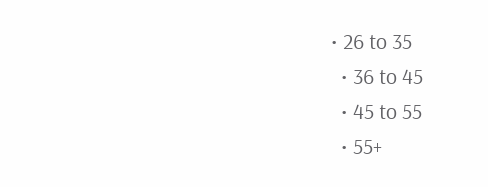• 26 to 35
  • 36 to 45
  • 45 to 55
  • 55+